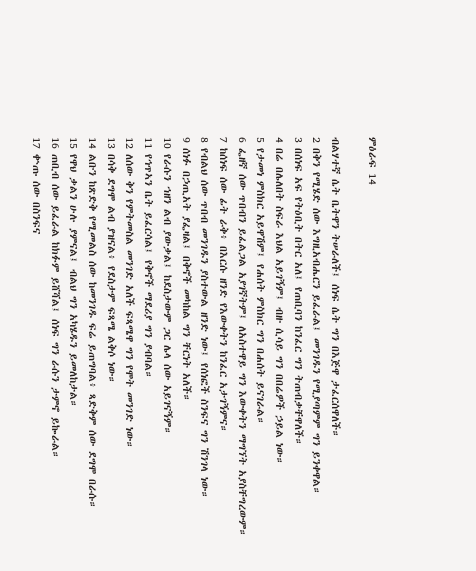ምዕራፍ 14

ብልሃተኛ ሴት ቤትዋን ትሠራለች፤ ሰነፍ ሴት ግን በእጅዋ ታፈርሰዋለች።
2 በቅን የሚሄድ ሰው እግዚአብሔርን ይፈራል፤ መንገዱን የሚያጣምም ግን ይንቀዋል።
3 በሰነፍ አፍ የትዕቢት በትር አለ፤ የጠቢባን ከንፈር ግን ትጠብቃቸዋለች።
4 በሬ በሌለበት ስፍራ እህል አይገኝም፤ ብዙ ሲሳይ ግን በበሬዎች ኃይል ነው።
5 የታመነ ምስክር አይዋሽም፤ የሐሰት ምስክር ግን በሐሰት ይናገራል።
6 ፌዘኛ ሰው ጥበብን ይፈልጋል አያገኛትም፤ ለአስተዋይ ግን እውቀትን ማግኘት አያስቸግረውም።
7 ከሰነፍ ሰው ፊት ራቅ፥ በእርሱ ዘንድ የእውቀትን ከንፈር አታገኝምና።
8 የብልህ ሰው ጥበብ መንገዱን ያስተውል ዘንድ ነው፤ የሰነፎች ስንፍና ግን ሽንገላ ነው።
9 ሰነፉ በኃጢአት ያፌዛል፤ በቅኖች መካከል ግን ቸርነት አለች።
10 የራሱን ኀዘን ልብ ያውቃል፤ ከደስታውም ጋር ሌላ ሰው አይገናኝም።
11 የኅጥኣን ቤት ይፈርሳል፤ የቅኖች ማደሪያ ግን ያብባል።
12 ለሰው ቅን የምትመስል መንገድ አለች ፍጻሜዋ ግን የሞት መንገድ ነው።
13 በሳቅ ደግሞ ልብ ያዝናል፥ የደስታም ፍጻሜ ልቅሶ ነው።
14 ልቡን ከጽድቅ የሚመልስ ሰው ከመንገዱ ፍሬ ይጠግባል፥ ጻድቅም ሰው ደግሞ በራሱ።
15 የዋህ ቃልን ሁሉ ያምናል፤ ብልህ ግን አካሄዱን ይመለከታል።
16 ጠቢብ ሰው ይፈራል ከክፉም ይሸሻል፤ ሰነፍ ግን ራሱን ታምኖ ይኰራል።
17 ቍጡ ሰው በስንፍና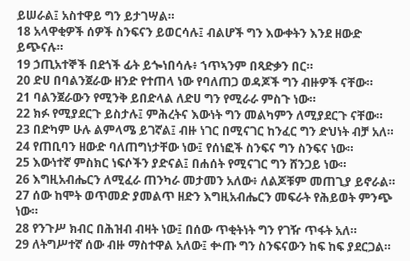ይሠራል፤ አስተዋይ ግን ይታገሣል።
18 አላዋቂዎች ሰዎች ስንፍናን ይወርሳሉ፤ ብልሆች ግን እውቀትን እንደ ዘውድ ይጭናሉ።
19 ኃጢአተኞች በደጎች ፊት ይጐነበሳሉ፥ ኀጥኣንም በጻድቃን በር።
20 ድሀ በባልንጀራው ዘንድ የተጠላ ነው የባለጠጋ ወዳጆች ግን ብዙዎች ናቸው።
21 ባልንጀራውን የሚንቅ ይበድላል ለድሀ ግን የሚራራ ምስጉ ነው።
22 ክፉ የሚያደርጉ ይስታሉ፤ ምሕረትና እውነት ግን መልካምን ለሚያደርጉ ናቸው።
23 በድካም ሁሉ ልምላሜ ይገኛል፤ ብዙ ነገር በሚናገር ከንፈር ግን ድህነት ብቻ አለ።
24 የጠቢባን ዘውድ ባለጠግነታቸው ነው፤ የሰነፎች ስንፍና ግን ስንፍና ነው።
25 እውነተኛ ምስክር ነፍሶችን ያድናል፤ በሐሰት የሚናገር ግን ሸንጋይ ነው።
26 እግዚአብሔርን ለሚፈራ ጠንካራ መታመን አለው፥ ለልጆቹም መጠጊያ ይኖራል።
27 ሰው ከሞት ወጥመድ ያመልጥ ዘድን እግዚአብሔርን መፍራት የሕይወት ምንጭ ነው።
28 የንጉሥ ክብር በሕዝብ ብዛት ነው፤ በሰው ጥቂትነት ግን የገዥ ጥፋት አለ።
29 ለትግሥተኛ ሰው ብዙ ማስተዋል አለው፤ ቍጡ ግን ስንፍናውን ከፍ ከፍ ያደርጋል።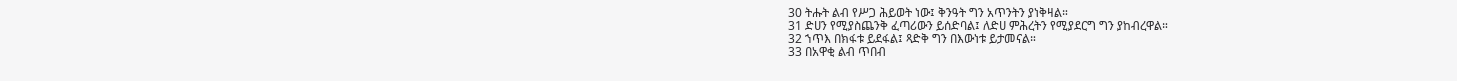30 ትሑት ልብ የሥጋ ሕይወት ነው፤ ቅንዓት ግን አጥንትን ያነቅዛል።
31 ድሀን የሚያስጨንቅ ፈጣሪውን ይሰድባል፤ ለድሀ ምሕረትን የሚያደርግ ግን ያከብረዋል።
32 ኀጥእ በክፋቱ ይደፋል፤ ጻድቅ ግን በእውነቱ ይታመናል።
33 በአዋቂ ልብ ጥበብ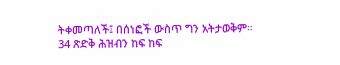ትቀመጣለች፤ በሰነፎች ውስጥ ግን አትታወቅም።
34 ጽድቅ ሕዝብን ከፍ ከፍ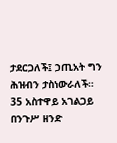ታደርጋለች፤ ኃጢአት ግን ሕዝብን ታስነውራለች።
35 አስተዋይ አገልጋይ በንጉሥ ዘንድ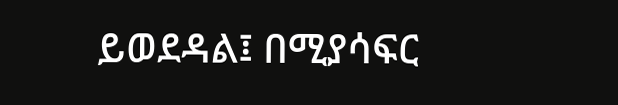ይወደዳል፤ በሚያሳፍር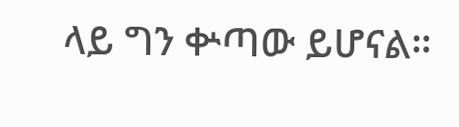ላይ ግን ቍጣው ይሆናል።